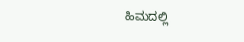ಹಿಮದಲ್ಲಿ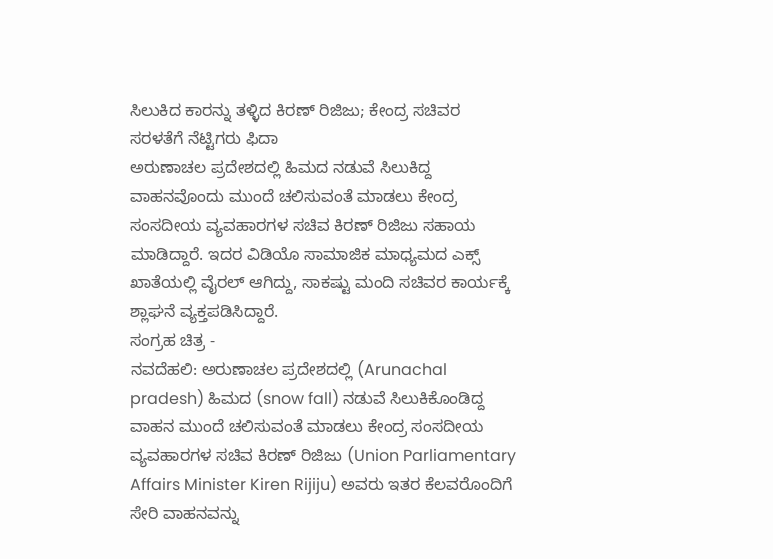ಸಿಲುಕಿದ ಕಾರನ್ನು ತಳ್ಳಿದ ಕಿರಣ್ ರಿಜಿಜು; ಕೇಂದ್ರ ಸಚಿವರ ಸರಳತೆಗೆ ನೆಟ್ಟಿಗರು ಫಿದಾ
ಅರುಣಾಚಲ ಪ್ರದೇಶದಲ್ಲಿ ಹಿಮದ ನಡುವೆ ಸಿಲುಕಿದ್ದ ವಾಹನವೊಂದು ಮುಂದೆ ಚಲಿಸುವಂತೆ ಮಾಡಲು ಕೇಂದ್ರ ಸಂಸದೀಯ ವ್ಯವಹಾರಗಳ ಸಚಿವ ಕಿರಣ್ ರಿಜಿಜು ಸಹಾಯ ಮಾಡಿದ್ದಾರೆ. ಇದರ ವಿಡಿಯೊ ಸಾಮಾಜಿಕ ಮಾಧ್ಯಮದ ಎಕ್ಸ್ ಖಾತೆಯಲ್ಲಿ ವೈರಲ್ ಆಗಿದ್ದು, ಸಾಕಷ್ಟು ಮಂದಿ ಸಚಿವರ ಕಾರ್ಯಕ್ಕೆ ಶ್ಲಾಘನೆ ವ್ಯಕ್ತಪಡಿಸಿದ್ದಾರೆ.
ಸಂಗ್ರಹ ಚಿತ್ರ -
ನವದೆಹಲಿ: ಅರುಣಾಚಲ ಪ್ರದೇಶದಲ್ಲಿ (Arunachal pradesh) ಹಿಮದ (snow fall) ನಡುವೆ ಸಿಲುಕಿಕೊಂಡಿದ್ದ ವಾಹನ ಮುಂದೆ ಚಲಿಸುವಂತೆ ಮಾಡಲು ಕೇಂದ್ರ ಸಂಸದೀಯ ವ್ಯವಹಾರಗಳ ಸಚಿವ ಕಿರಣ್ ರಿಜಿಜು (Union Parliamentary Affairs Minister Kiren Rijiju) ಅವರು ಇತರ ಕೆಲವರೊಂದಿಗೆ ಸೇರಿ ವಾಹನವನ್ನು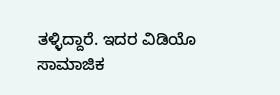ತಳ್ಳಿದ್ದಾರೆ. ಇದರ ವಿಡಿಯೊ ಸಾಮಾಜಿಕ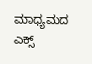ಮಾಧ್ಯಮದ ಎಕ್ಸ್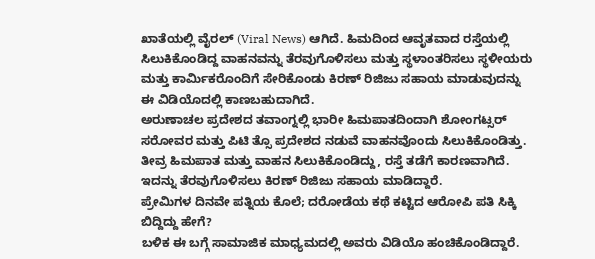ಖಾತೆಯಲ್ಲಿ ವೈರಲ್ (Viral News) ಆಗಿದೆ. ಹಿಮದಿಂದ ಆವೃತವಾದ ರಸ್ತೆಯಲ್ಲಿ ಸಿಲುಕಿಕೊಂಡಿದ್ದ ವಾಹನವನ್ನು ತೆರವುಗೊಳಿಸಲು ಮತ್ತು ಸ್ಥಳಾಂತರಿಸಲು ಸ್ಥಳೀಯರು ಮತ್ತು ಕಾರ್ಮಿಕರೊಂದಿಗೆ ಸೇರಿಕೊಂಡು ಕಿರಣ್ ರಿಜಿಜು ಸಹಾಯ ಮಾಡುವುದನ್ನು ಈ ವಿಡಿಯೊದಲ್ಲಿ ಕಾಣಬಹುದಾಗಿದೆ.
ಅರುಣಾಚಲ ಪ್ರದೇಶದ ತವಾಂಗ್ನಲ್ಲಿ ಭಾರೀ ಹಿಮಪಾತದಿಂದಾಗಿ ಶೋಂಗಟ್ಸರ್ ಸರೋವರ ಮತ್ತು ಪಿಟಿ ತ್ಸೊ ಪ್ರದೇಶದ ನಡುವೆ ವಾಹನವೊಂದು ಸಿಲುಕಿಕೊಂಡಿತ್ತು. ತೀವ್ರ ಹಿಮಪಾತ ಮತ್ತು ವಾಹನ ಸಿಲುಕಿಕೊಂಡಿದ್ದು, ರಸ್ತೆ ತಡೆಗೆ ಕಾರಣವಾಗಿದೆ. ಇದನ್ನು ತೆರವುಗೊಳಿಸಲು ಕಿರಣ್ ರಿಜಿಜು ಸಹಾಯ ಮಾಡಿದ್ದಾರೆ.
ಪ್ರೇಮಿಗಳ ದಿನವೇ ಪತ್ನಿಯ ಕೊಲೆ; ದರೋಡೆಯ ಕಥೆ ಕಟ್ಟಿದ ಆರೋಪಿ ಪತಿ ಸಿಕ್ಕಿ ಬಿದ್ದಿದ್ದು ಹೇಗೆ?
ಬಳಿಕ ಈ ಬಗ್ಗೆ ಸಾಮಾಜಿಕ ಮಾಧ್ಯಮದಲ್ಲಿ ಅವರು ವಿಡಿಯೊ ಹಂಚಿಕೊಂಡಿದ್ದಾರೆ.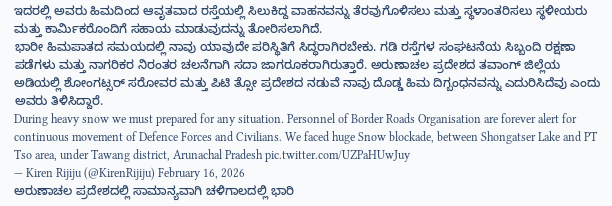ಇದರಲ್ಲಿ ಅವರು ಹಿಮದಿಂದ ಆವೃತವಾದ ರಸ್ತೆಯಲ್ಲಿ ಸಿಲುಕಿದ್ದ ವಾಹನವನ್ನು ತೆರವುಗೊಳಿಸಲು ಮತ್ತು ಸ್ಥಳಾಂತರಿಸಲು ಸ್ಥಳೀಯರು ಮತ್ತು ಕಾರ್ಮಿಕರೊಂದಿಗೆ ಸಹಾಯ ಮಾಡುವುದನ್ನು ತೋರಿಸಲಾಗಿದೆ.
ಭಾರೀ ಹಿಮಪಾತದ ಸಮಯದಲ್ಲಿ ನಾವು ಯಾವುದೇ ಪರಿಸ್ಥಿತಿಗೆ ಸಿದ್ಧರಾಗಿರಬೇಕು. ಗಡಿ ರಸ್ತೆಗಳ ಸಂಘಟನೆಯ ಸಿಬ್ಬಂದಿ ರಕ್ಷಣಾ ಪಡೆಗಳು ಮತ್ತು ನಾಗರಿಕರ ನಿರಂತರ ಚಲನೆಗಾಗಿ ಸದಾ ಜಾಗರೂಕರಾಗಿರುತ್ತಾರೆ. ಅರುಣಾಚಲ ಪ್ರದೇಶದ ತವಾಂಗ್ ಜಿಲ್ಲೆಯ ಅಡಿಯಲ್ಲಿ ಶೋಂಗಟ್ಸರ್ ಸರೋವರ ಮತ್ತು ಪಿಟಿ ತ್ಸೋ ಪ್ರದೇಶದ ನಡುವೆ ನಾವು ದೊಡ್ಡ ಹಿಮ ದಿಗ್ಬಂಧನವನ್ನು ಎದುರಿಸಿದೆವು ಎಂದು ಅವರು ತಿಳಿಸಿದ್ದಾರೆ.
During heavy snow we must prepared for any situation. Personnel of Border Roads Organisation are forever alert for continuous movement of Defence Forces and Civilians. We faced huge Snow blockade, between Shongatser Lake and PT Tso area, under Tawang district, Arunachal Pradesh pic.twitter.com/UZPaHUwJuy
— Kiren Rijiju (@KirenRijiju) February 16, 2026
ಅರುಣಾಚಲ ಪ್ರದೇಶದಲ್ಲಿ ಸಾಮಾನ್ಯವಾಗಿ ಚಳಿಗಾಲದಲ್ಲಿ ಭಾರಿ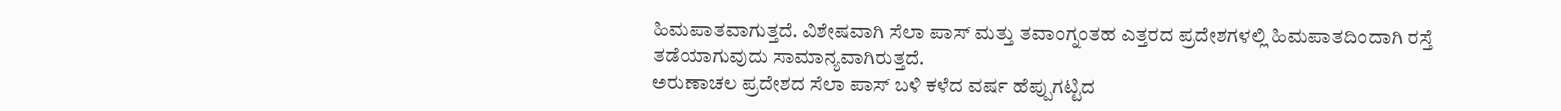ಹಿಮಪಾತವಾಗುತ್ತದೆ. ವಿಶೇಷವಾಗಿ ಸೆಲಾ ಪಾಸ್ ಮತ್ತು ತವಾಂಗ್ನಂತಹ ಎತ್ತರದ ಪ್ರದೇಶಗಳಲ್ಲಿ ಹಿಮಪಾತದಿಂದಾಗಿ ರಸ್ತೆ ತಡೆಯಾಗುವುದು ಸಾಮಾನ್ಯವಾಗಿರುತ್ತದೆ.
ಅರುಣಾಚಲ ಪ್ರದೇಶದ ಸೆಲಾ ಪಾಸ್ ಬಳಿ ಕಳೆದ ವರ್ಷ ಹೆಪ್ಪುಗಟ್ಟಿದ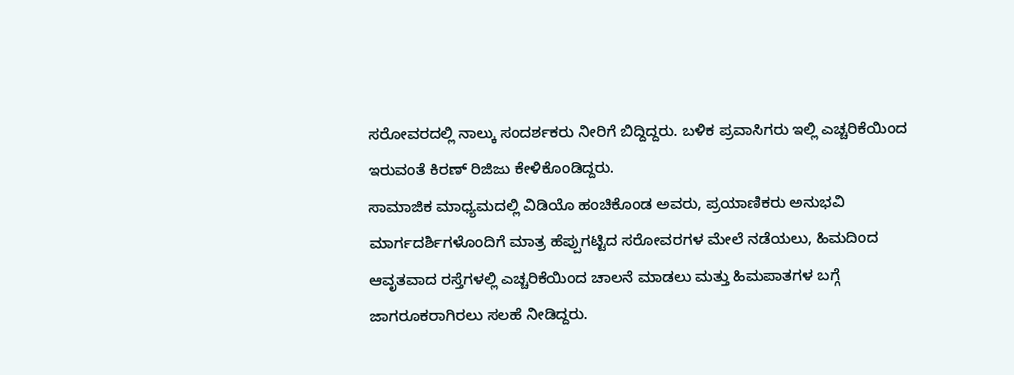ಸರೋವರದಲ್ಲಿ ನಾಲ್ಕು ಸಂದರ್ಶಕರು ನೀರಿಗೆ ಬಿದ್ದಿದ್ದರು. ಬಳಿಕ ಪ್ರವಾಸಿಗರು ಇಲ್ಲಿ ಎಚ್ಚರಿಕೆಯಿಂದ ಇರುವಂತೆ ಕಿರಣ್ ರಿಜಿಜು ಕೇಳಿಕೊಂಡಿದ್ದರು.
ಸಾಮಾಜಿಕ ಮಾಧ್ಯಮದಲ್ಲಿ ವಿಡಿಯೊ ಹಂಚಿಕೊಂಡ ಅವರು, ಪ್ರಯಾಣಿಕರು ಅನುಭವಿ ಮಾರ್ಗದರ್ಶಿಗಳೊಂದಿಗೆ ಮಾತ್ರ ಹೆಪ್ಪುಗಟ್ಟಿದ ಸರೋವರಗಳ ಮೇಲೆ ನಡೆಯಲು, ಹಿಮದಿಂದ ಆವೃತವಾದ ರಸ್ತೆಗಳಲ್ಲಿ ಎಚ್ಚರಿಕೆಯಿಂದ ಚಾಲನೆ ಮಾಡಲು ಮತ್ತು ಹಿಮಪಾತಗಳ ಬಗ್ಗೆ ಜಾಗರೂಕರಾಗಿರಲು ಸಲಹೆ ನೀಡಿದ್ದರು.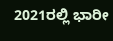2021ರಲ್ಲಿ ಭಾರೀ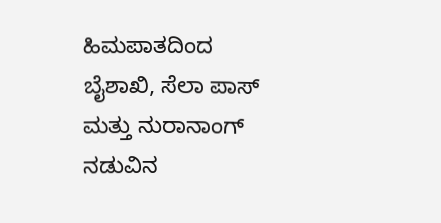ಹಿಮಪಾತದಿಂದ ಬೈಶಾಖಿ, ಸೆಲಾ ಪಾಸ್ ಮತ್ತು ನುರಾನಾಂಗ್ ನಡುವಿನ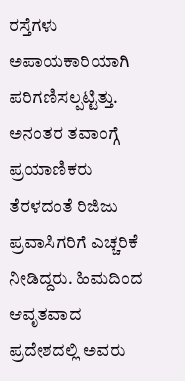ರಸ್ತೆಗಳು ಅಪಾಯಕಾರಿಯಾಗಿ ಪರಿಗಣಿಸಲ್ಪಟ್ಟಿತ್ತು. ಅನಂತರ ತವಾಂಗ್ಗೆ ಪ್ರಯಾಣಿಕರು ತೆರಳದಂತೆ ರಿಜಿಜು ಪ್ರವಾಸಿಗರಿಗೆ ಎಚ್ಚರಿಕೆ ನೀಡಿದ್ದರು. ಹಿಮದಿಂದ ಆವೃತವಾದ ಪ್ರದೇಶದಲ್ಲಿ ಅವರು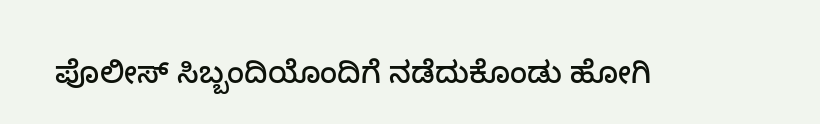ಪೊಲೀಸ್ ಸಿಬ್ಬಂದಿಯೊಂದಿಗೆ ನಡೆದುಕೊಂಡು ಹೋಗಿ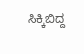ಸಿಕ್ಕಿಬಿದ್ದ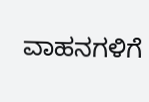ವಾಹನಗಳಿಗೆ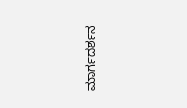ಮಾರ್ಗದರ್ಶನ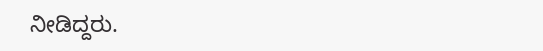ನೀಡಿದ್ದರು.